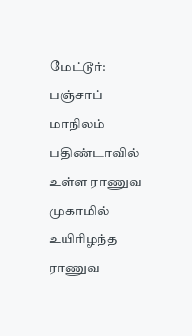மேட்டூர்: பஞ்சாப் மாநிலம் பதிண்டாவில் உள்ள ராணுவ முகாமில் உயிரிழந்த ராணுவ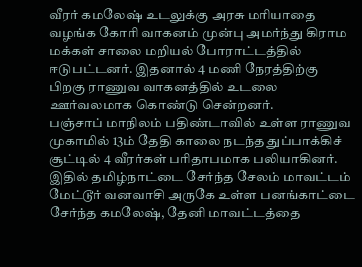வீரர் கமலேஷ் உடலுக்கு அரசு மரியாதை வழங்க கோரி வாகனம் முன்பு அமர்ந்து கிராம மக்கள் சாலை மறியல் போராட்டத்தில் ஈடுபட்டனர். இதனால் 4 மணி நேரத்திற்கு பிறகு ராணுவ வாகனத்தில் உடலை ஊர்வலமாக கொண்டு சென்றனர்.
பஞ்சாப் மாநிலம் பதிண்டாவில் உள்ள ராணுவ முகாமில் 13ம் தேதி காலை நடந்த துப்பாக்கிச் சூட்டில் 4 வீரர்கள் பரிதாபமாக பலியாகினர். இதில் தமிழ்நாட்டை சேர்ந்த சேலம் மாவட்டம் மேட்டூர் வனவாசி அருகே உள்ள பனங்காட்டை சேர்ந்த கமலேஷ், தேனி மாவட்டத்தை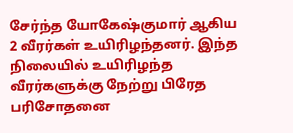சேர்ந்த யோகேஷ்குமார் ஆகிய 2 வீரர்கள் உயிரிழந்தனர். இந்த நிலையில் உயிரிழந்த வீரர்களுக்கு நேற்று பிரேத பரிசோதனை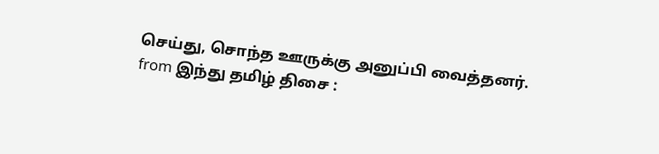செய்து, சொந்த ஊருக்கு அனுப்பி வைத்தனர்.
from இந்து தமிழ் திசை :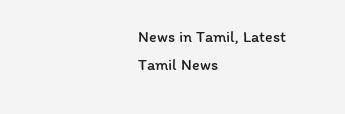News in Tamil, Latest Tamil News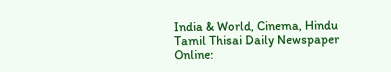India & World, Cinema, Hindu Tamil Thisai Daily Newspaper Online: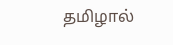தமிழால்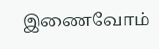இணைவோம்